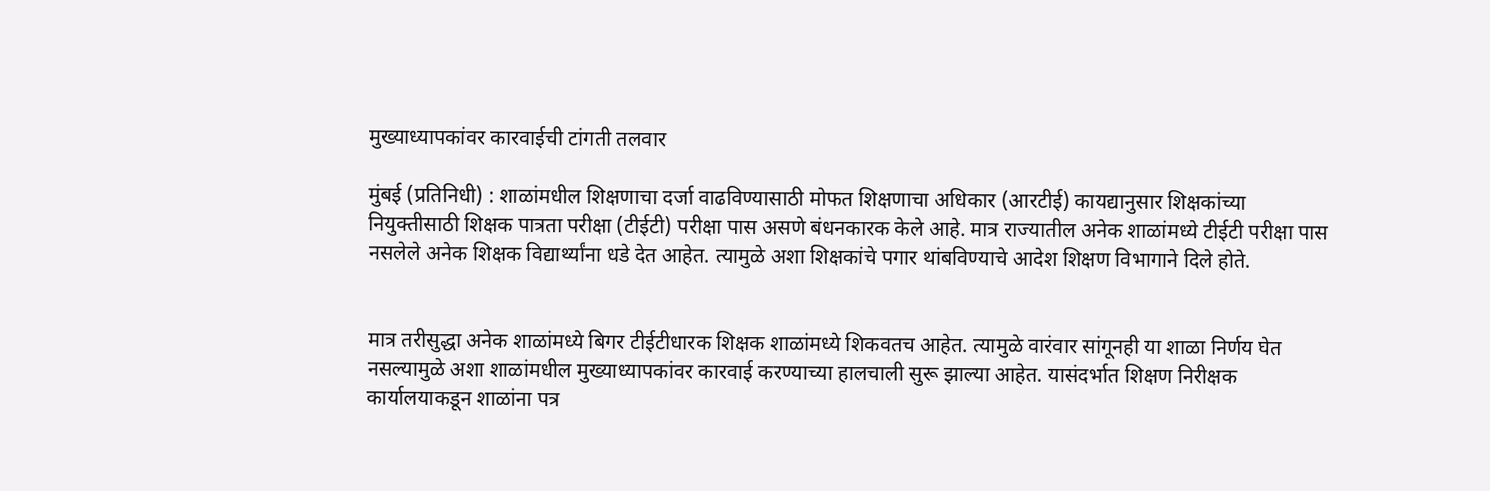मुख्याध्यापकांवर कारवाईची टांगती तलवार

मुंबई (प्रतिनिधी) : शाळांमधील शिक्षणाचा दर्जा वाढविण्यासाठी मोफत शिक्षणाचा अधिकार (आरटीई) कायद्यानुसार शिक्षकांच्या नियुक्तीसाठी शिक्षक पात्रता परीक्षा (टीईटी) परीक्षा पास असणे बंधनकारक केले आहे. मात्र राज्यातील अनेक शाळांमध्ये टीईटी परीक्षा पास नसलेले अनेक शिक्षक विद्यार्थ्यांना धडे देत आहेत. त्यामुळे अशा शिक्षकांचे पगार थांबविण्याचे आदेश शिक्षण विभागाने दिले होते.


मात्र तरीसुद्धा अनेक शाळांमध्ये बिगर टीईटीधारक शिक्षक शाळांमध्ये शिकवतच आहेत. त्यामुळे वारंवार सांगूनही या शाळा निर्णय घेत नसल्यामुळे अशा शाळांमधील मुख्याध्यापकांवर कारवाई करण्याच्या हालचाली सुरू झाल्या आहेत. यासंदर्भात शिक्षण निरीक्षक कार्यालयाकडून शाळांना पत्र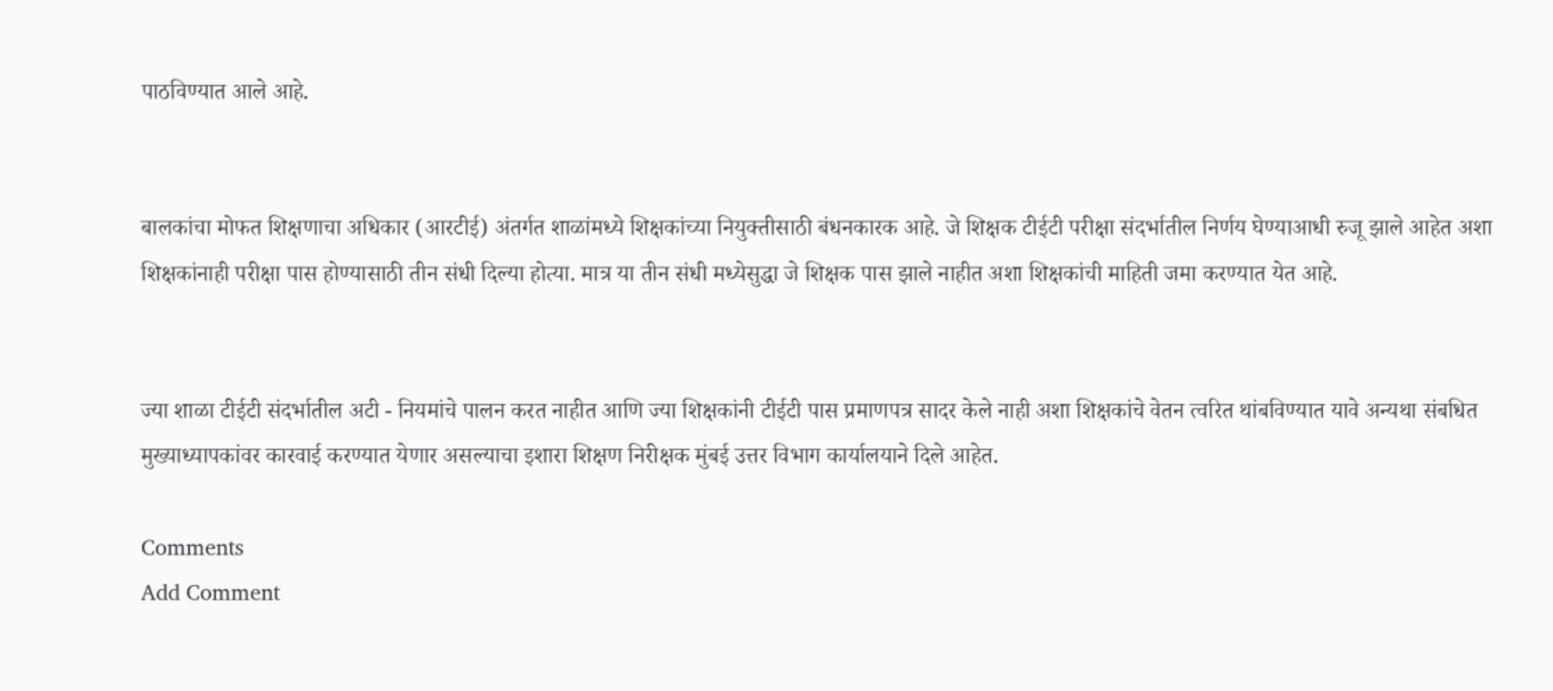पाठविण्यात आले आहे.


बालकांचा मोफत शिक्षणाचा अधिकार (आरटीई) अंतर्गत शाळांमध्ये शिक्षकांच्या नियुक्तीसाठी बंधनकारक आहे. जे शिक्षक टीईटी परीक्षा संदर्भातील निर्णय घेण्याआधी रुजू झाले आहेत अशा शिक्षकांनाही परीक्षा पास होण्यासाठी तीन संधी दिल्या होत्या. मात्र या तीन संधी मध्येसुद्धा जे शिक्षक पास झाले नाहीत अशा शिक्षकांची माहिती जमा करण्यात येत आहे.


ज्या शाळा टीईटी संदर्भातील अटी - नियमांचे पालन करत नाहीत आणि ज्या शिक्षकांनी टीईटी पास प्रमाणपत्र सादर केले नाही अशा शिक्षकांचे वेतन त्वरित थांबविण्यात यावे अन्यथा संबधित मुख्याध्यापकांवर कारवाई करण्यात येणार असल्याचा इशारा शिक्षण निरीक्षक मुंबई उत्तर विभाग कार्यालयाने दिले आहेत.

Comments
Add Comment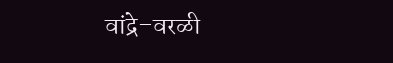वांद्रे–वरळी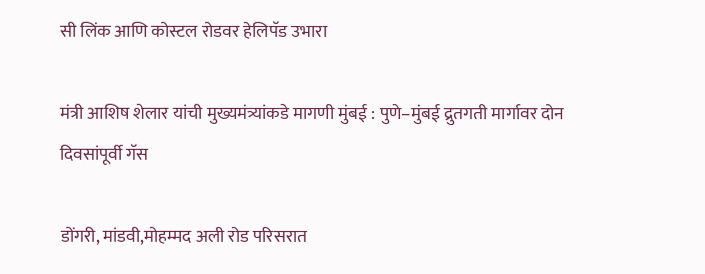सी लिंक आणि कोस्टल रोडवर हेलिपॅड उभारा

मंत्री आशिष शेलार यांची मुख्यमंत्र्यांकडे मागणी मुंबई : पुणे–मुंबई द्रुतगती मार्गावर दोन दिवसांपूर्वी गॅस

डोंगरी, मांडवी,मोहम्मद अली रोड परिसरात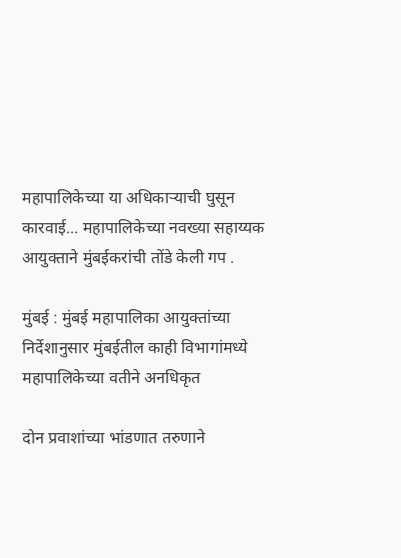महापालिकेच्या या अधिकाऱ्याची घुसून कारवाई... महापालिकेच्या नवख्या सहाय्यक आयुक्ताने मुंबईकरांची तोंडे केली गप .

मुंबई : मुंबई महापालिका आयुक्तांच्या निर्देशानुसार मुंबईतील काही विभागांमध्ये महापालिकेच्या वतीने अनधिकृत

दोन प्रवाशांच्या भांडणात तरुणाने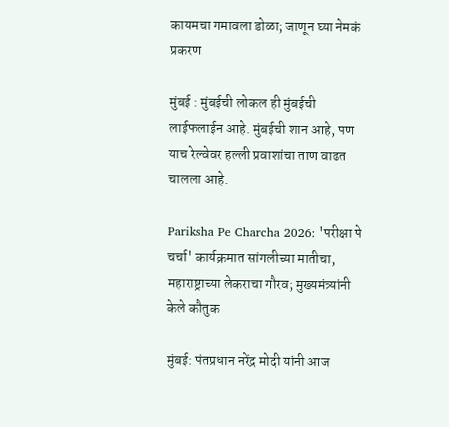कायमचा गमावला डोळा; जाणून घ्या नेमकं प्रकरण

मुंबई : मुंबईची लोकल ही मुंबईची लाईफलाईन आहे. मुंबईची शान आहे, पण याच रेल्वेवर हल्ली प्रवाशांचा ताण वाढत चालला आहे.

Pariksha Pe Charcha 2026: 'परीक्षा पे चर्चा' कार्यक्रमात सांगलीच्या मातीचा, महाराष्ट्राच्या लेकराचा गौरव; मुख्यमंत्र्यांनी केले कौतुक

मुंबई: पंतप्रधान नरेंद्र मोदी यांनी आज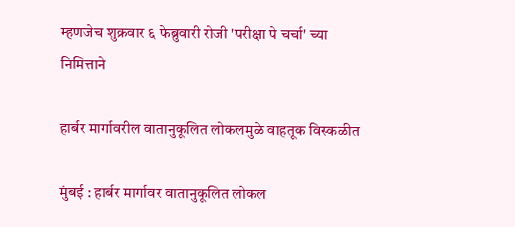म्हणजेच शुक्रवार ६ फेब्रुवारी रोजी 'परीक्षा पे चर्चा' च्या निमित्ताने

हार्बर मार्गावरील वातानुकूलित लोकलमुळे वाहतूक विस्कळीत

मुंबई : हार्बर मार्गावर वातानुकूलित लोकल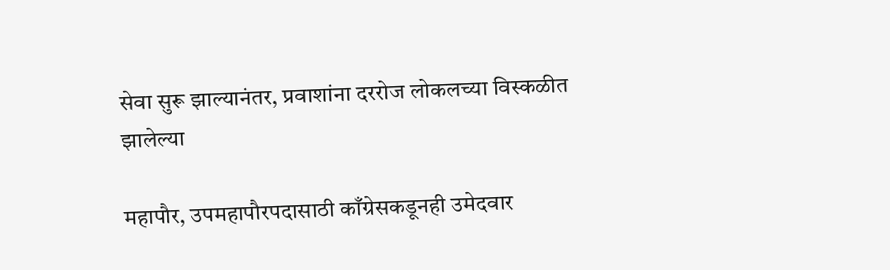सेवा सुरू झाल्यानंतर, प्रवाशांना दररोज लोकलच्या विस्कळीत झालेल्या

महापौर, उपमहापौरपदासाठी काँग्रेसकडूनही उमेदवार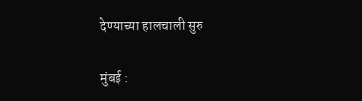देण्याच्या हालचाली सुरु

मुंबई :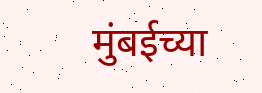मुंबईच्या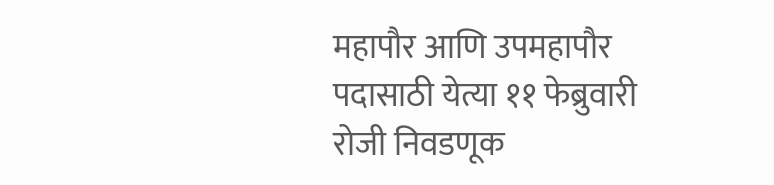महापौर आणि उपमहापौर पदासाठी येत्या ११ फेब्रुवारी रोजी निवडणूक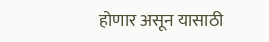होणार असून यासाठी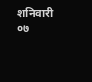शनिवारी ०७